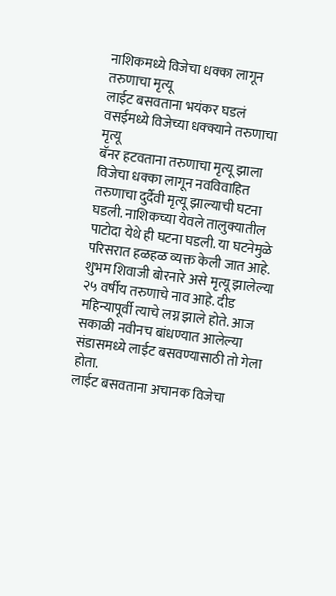नाशिकमध्ये विजेचा धक्का लागून तरुणाचा मृत्यू
लाईट बसवताना भयंकर घडलं
वसईमध्ये विजेच्या धक्क्याने तरुणाचा मृत्यू
बॅनर हटवताना तरुणाचा मृत्यू झाला
विजेचा धक्का लागून नवविवाहित तरुणाचा दुर्दैवी मृत्यू झाल्याची घटना घडली. नाशिकच्या येवले तालुक्यातील पाटोदा येथे ही घटना घडली. या घटनेमुळे परिसरात हळहळ व्यक्त केली जात आहे. शुभम शिवाजी बोरनारे असे मृत्यू झालेल्या २५ वर्षीय तरुणाचे नाव आहे. दीड महिन्यापूर्वी त्याचे लग्न झाले होते. आज सकाळी नवीनच बांधण्यात आलेल्या संडासमध्ये लाईट बसवण्यासाठी तो गेला होता.
लाईट बसवताना अचानक विजेचा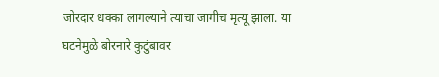जोरदार धक्का लागल्याने त्याचा जागीच मृत्यू झाला. या घटनेमुळे बोरनारे कुटुंबावर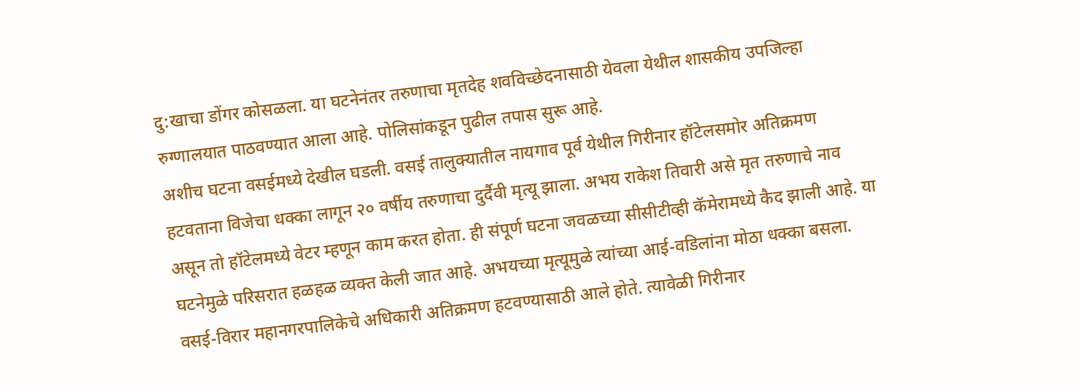दु:खाचा डोंगर कोसळला. या घटनेनंतर तरुणाचा मृतदेह शवविच्छेदनासाठी येवला येथील शासकीय उपजिल्हा रुग्णालयात पाठवण्यात आला आहे. पोलिसांकडून पुढील तपास सुरू आहे.
अशीच घटना वसईमध्ये देखील घडली. वसई तालुक्यातील नायगाव पूर्व येथील गिरीनार हॉटेलसमोर अतिक्रमण हटवताना विजेचा धक्का लागून २० वर्षीय तरुणाचा दुर्दैवी मृत्यू झाला. अभय राकेश तिवारी असे मृत तरुणाचे नाव असून तो हॉटेलमध्ये वेटर म्हणून काम करत होता. ही संपूर्ण घटना जवळच्या सीसीटीव्ही कॅमेरामध्ये कैद झाली आहे. या घटनेमुळे परिसरात हळहळ व्यक्त केली जात आहे. अभयच्या मृत्यूमुळे त्यांच्या आई-वडिलांना मोठा धक्का बसला.
वसई-विरार महानगरपालिकेचे अधिकारी अतिक्रमण हटवण्यासाठी आले होते. त्यावेळी गिरीनार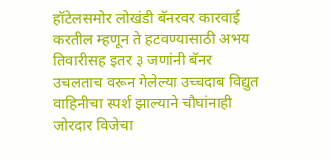हॉटेलसमोर लोखंडी बॅनरवर कारवाई करतील म्हणून ते हटवण्यासाठी अभय तिवारीसह इतर ३ जणांनी बॅनर उचलताच वरून गेलेल्या उच्चदाब विद्युत वाहिनीचा स्पर्श झाल्याने चौघांनाही जोरदार विजेचा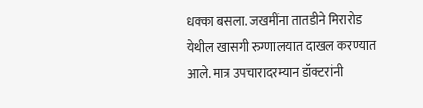धक्का बसला. जखमींना तातडीने मिरारोड येथील खासगी रुग्णालयात दाखल करण्यात आले. मात्र उपचारादरम्यान डॉक्टरांनी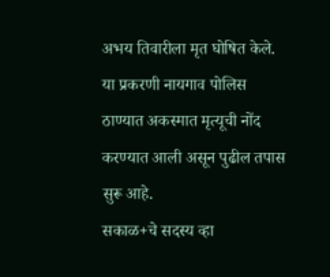अभय तिवारीला मृत घोषित केले. या प्रकरणी नायगाव पोलिस ठाण्यात अकस्मात मृत्यूची नोंद करण्यात आली असून पुढील तपास सुरू आहे.
सकाळ+चे सदस्य व्हा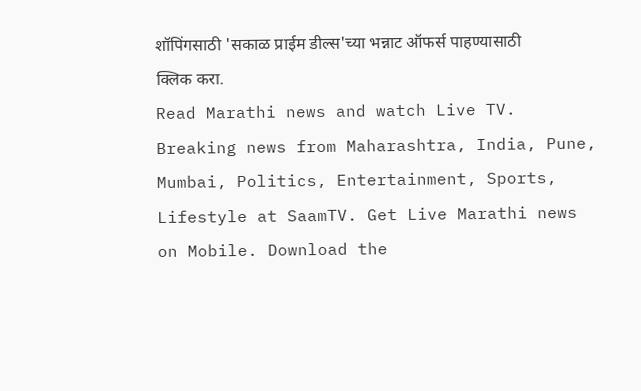शॉपिंगसाठी 'सकाळ प्राईम डील्स'च्या भन्नाट ऑफर्स पाहण्यासाठी क्लिक करा.
Read Marathi news and watch Live TV. Breaking news from Maharashtra, India, Pune, Mumbai, Politics, Entertainment, Sports, Lifestyle at SaamTV. Get Live Marathi news on Mobile. Download the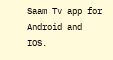Saam Tv app for Android and IOS.